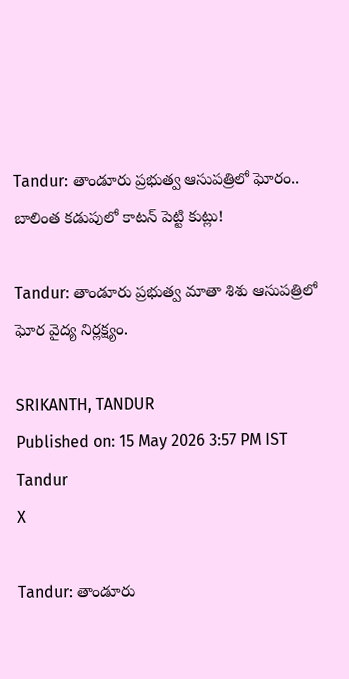Tandur: తాండూరు ప్రభుత్వ ఆసుపత్రిలో ఘోరం.. బాలింత కడుపులో కాటన్ పెట్టి కుట్లు!

Tandur: తాండూరు ప్రభుత్వ మాతా శిశు ఆసుపత్రిలో ఘోర వైద్య నిర్లక్ష్యం.

SRIKANTH, TANDUR
Published on: 15 May 2026 3:57 PM IST
Tandur
X

Tandur: తాండూరు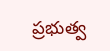ప్రభుత్వ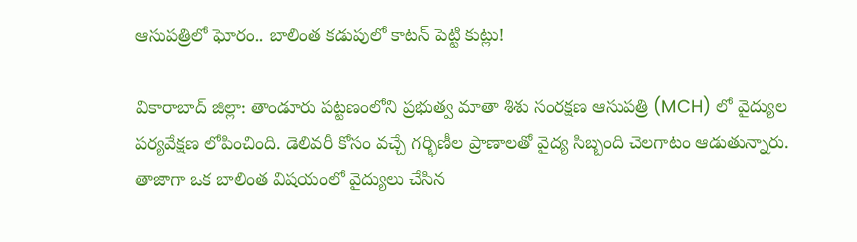ఆసుపత్రిలో ఘోరం.. బాలింత కడుపులో కాటన్ పెట్టి కుట్లు!

వికారాబాద్ జిల్లా: తాండూరు పట్టణంలోని ప్రభుత్వ మాతా శిశు సంరక్షణ ఆసుపత్రి (MCH) లో వైద్యుల పర్యవేక్షణ లోపించింది. డెలివరీ కోసం వచ్చే గర్భిణీల ప్రాణాలతో వైద్య సిబ్బంది చెలగాటం ఆడుతున్నారు. తాజాగా ఒక బాలింత విషయంలో వైద్యులు చేసిన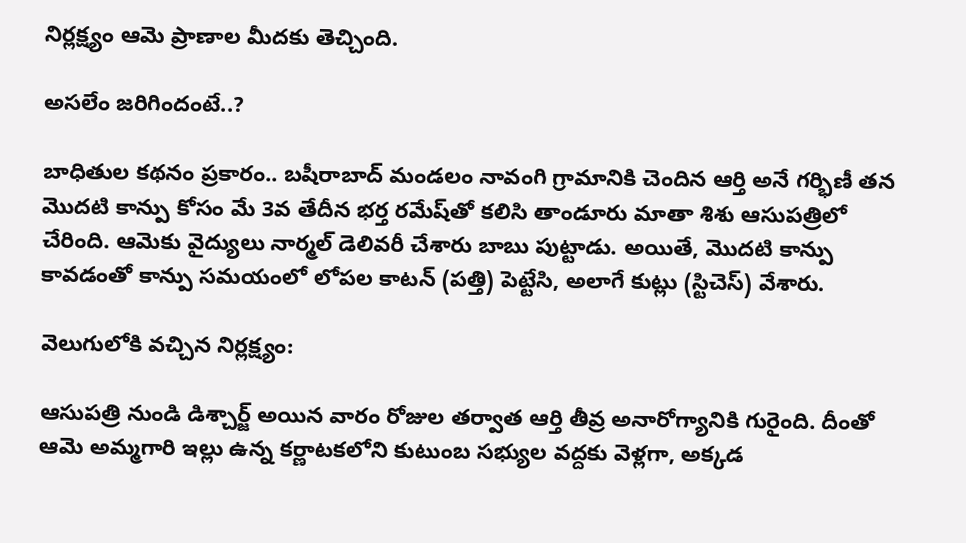నిర్లక్ష్యం ఆమె ప్రాణాల మీదకు తెచ్చింది.

అసలేం జరిగిందంటే..?

బాధితుల కథనం ప్రకారం.. బషీరాబాద్ మండలం నావంగి గ్రామానికి చెందిన ఆర్తి అనే గర్భిణీ తన మొదటి కాన్పు కోసం మే 3వ తేదీన భర్త రమేష్‌తో కలిసి తాండూరు మాతా శిశు ఆసుపత్రిలో చేరింది. ఆమెకు వైద్యులు నార్మల్ డెలివరీ చేశారు బాబు పుట్టాడు. అయితే, మొదటి కాన్పు కావడంతో కాన్పు సమయంలో లోపల కాటన్ (పత్తి) పెట్టేసి, అలాగే కుట్లు (స్టిచెస్) వేశారు.

వెలుగులోకి వచ్చిన నిర్లక్ష్యం:

ఆసుపత్రి నుండి డిశ్చార్జ్ అయిన వారం రోజుల తర్వాత ఆర్తి తీవ్ర అనారోగ్యానికి గురైంది. దీంతో ఆమె అమ్మగారి ఇల్లు ఉన్న కర్ణాటకలోని కుటుంబ సభ్యుల వద్దకు వెళ్లగా, అక్కడ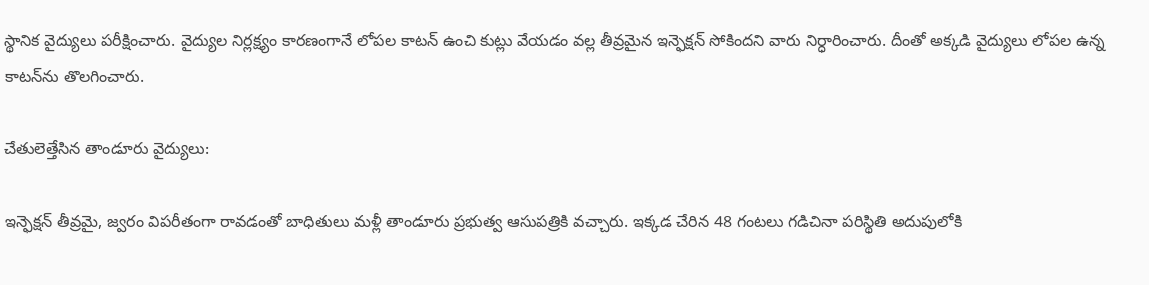స్థానిక వైద్యులు పరీక్షించారు. వైద్యుల నిర్లక్ష్యం కారణంగానే లోపల కాటన్ ఉంచి కుట్లు వేయడం వల్ల తీవ్రమైన ఇన్ఫెక్షన్ సోకిందని వారు నిర్ధారించారు. దీంతో అక్కడి వైద్యులు లోపల ఉన్న కాటన్‌ను తొలగించారు.

చేతులెత్తేసిన తాండూరు వైద్యులు:

ఇన్ఫెక్షన్ తీవ్రమై, జ్వరం విపరీతంగా రావడంతో బాధితులు మళ్లీ తాండూరు ప్రభుత్వ ఆసుపత్రికి వచ్చారు. ఇక్కడ చేరిన 48 గంటలు గడిచినా పరిస్థితి అదుపులోకి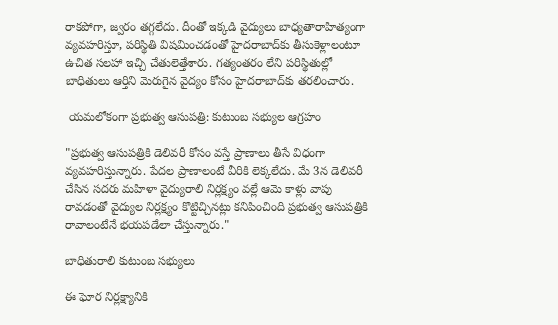రాకపోగా, జ్వరం తగ్గలేదు. దీంతో ఇక్కడి వైద్యులు బాధ్యతారాహిత్యంగా వ్యవహరిస్తూ, పరిస్థితి విషమించడంతో హైదరాబాద్‌కు తీసుకెళ్లాలంటూ ఉచిత సలహా ఇచ్చి చేతులెత్తేశారు. గత్యంతరం లేని పరిస్థితుల్లో బాధితులు ఆర్తిని మెరుగైన వైద్యం కోసం హైదరాబాద్‌కు తరలించారు.

 యమలోకంగా ప్రభుత్వ ఆసుపత్రి: కుటుంబ సభ్యుల ఆగ్రహం

"ప్రభుత్వ ఆసుపత్రికి డెలివరీ కోసం వస్తే ప్రాణాలు తీసే విధంగా వ్యవహరిస్తున్నారు. పేదల ప్రాణాలంటే వీరికి లెక్కలేదు. మే 3న డెలివరీ చేసిన సదరు మహిళా వైద్యురాలి నిర్లక్ష్యం వల్లే ఆమె కాళ్లు వాపు రావడంతో వైద్యుల నిర్లక్ష్యం కొట్టిచ్చినట్లు కనిపించింది ప్రభుత్వ ఆసుపత్రికి రావాలంటేనే భయపడేలా చేస్తున్నారు."

బాధితురాలి కుటుంబ సభ్యులు

ఈ ఘోర నిర్లక్ష్యానికి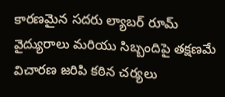కారణమైన సదరు ల్యాబర్ రూమ్ వైద్యురాలు మరియు సిబ్బందిపై తక్షణమే విచారణ జరిపి కఠిన చర్యలు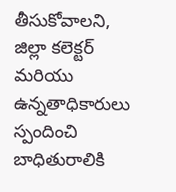తీసుకోవాలని, జిల్లా కలెక్టర్ మరియు ఉన్నతాధికారులు స్పందించి బాధితురాలికి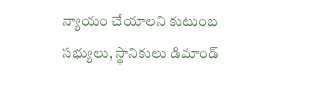న్యాయం చేయాలని కుటుంబ సభ్యులు, స్థానికులు డిమాండ్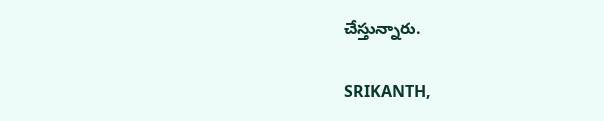చేస్తున్నారు.

SRIKANTH,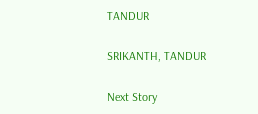TANDUR

SRIKANTH, TANDUR

Next Story